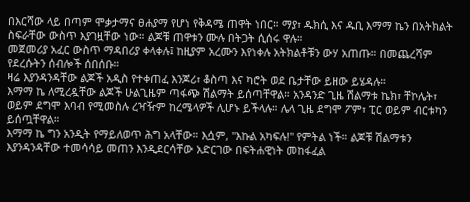በእርሻው ላይ በጣም ሞቃታማና ፀሐያማ የሆነ የቅዳሜ ጠዋት ነበር። ማያ፣ ዱክሲ እና ዱቢ እማማ ኬን በአትክልት ስፍራቸው ውስጥ እያገዟቸው ነው። ልጆቹ ጠዋቱን ሙሉ በትጋት ሲሰሩ ዋሉ።
መጀመሪያ አፈር ውስጥ ማዳበሪያ ቀላቀሉ፤ ከዚያም አረሙን እየነቀሉ አትክልቶቹን ውሃ አጠጡ። በመጨረሻም የደረሱትን ሰብሎች ሰበሰቡ።
ዛሬ እያንዳንዳቸው ልጆች አዲስ የተቀጠፈ እንጆሪ፣ ቆስጣ እና ካሮት ወደ ቤታቸው ይዘው ይሄዳሉ።
እማማ ኬ ለሚረዷቸው ልጆች ሁልጊዜም ጣፋጭ ሽልማት ይሰጣቸዋል። አንዳንድ ጊዜ ሽልማቱ ኬክ፣ ቸኮሌት፣ ወይም ደግሞ እባብ የሚመስሉ ረዣዥም ከረሜላዎች ሊሆኑ ይችላሉ። ሌላ ጊዜ ደግሞ ፖም፣ ፒር ወይም ብርቱካን ይሰጧቸዋል።
እማማ ኬ ግን አንዲት የማይለወጥ ሕግ አላቸው። እሷም, "እኩል አካፍሉ!" የምትል ነች። ልጆቹ ሽልማቱን እያንዳንዳቸው ተመሳሳይ መጠን እንዲደርሳቸው አድርገው በፍትሐዊነት መከፋፈል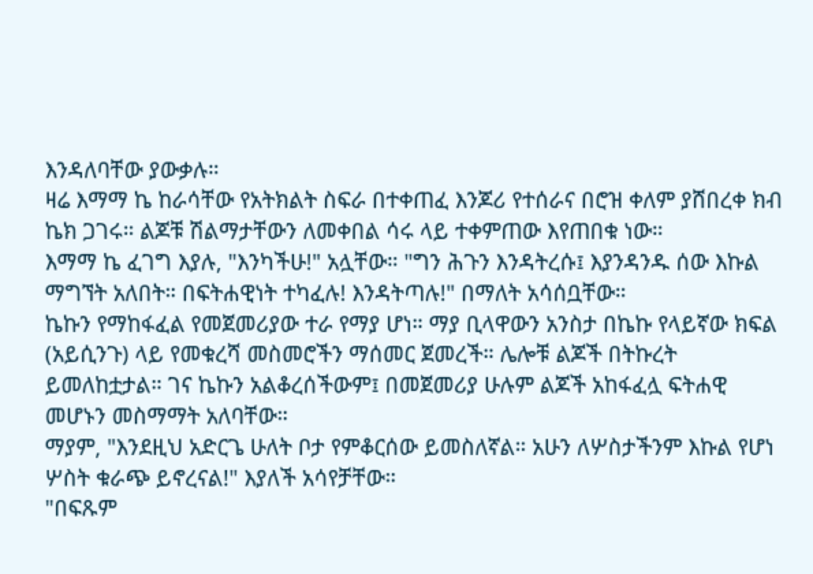እንዳለባቸው ያውቃሉ።
ዛሬ እማማ ኬ ከራሳቸው የአትክልት ስፍራ በተቀጠፈ እንጆሪ የተሰራና በሮዝ ቀለም ያሸበረቀ ክብ ኬክ ጋገሩ። ልጆቹ ሽልማታቸውን ለመቀበል ሳሩ ላይ ተቀምጠው እየጠበቁ ነው።
እማማ ኬ ፈገግ እያሉ, "እንካችሁ!" አሏቸው። "ግን ሕጉን እንዳትረሱ፤ እያንዳንዱ ሰው እኩል ማግኘት አለበት። በፍትሐዊነት ተካፈሉ! እንዳትጣሉ!" በማለት አሳሰቧቸው።
ኬኩን የማከፋፈል የመጀመሪያው ተራ የማያ ሆነ። ማያ ቢላዋውን አንስታ በኬኩ የላይኛው ክፍል (አይሲንጉ) ላይ የመቁረሻ መስመሮችን ማሰመር ጀመረች። ሌሎቹ ልጆች በትኩረት ይመለከቷታል። ገና ኬኩን አልቆረሰችውም፤ በመጀመሪያ ሁሉም ልጆች አከፋፈሏ ፍትሐዊ መሆኑን መስማማት አለባቸው።
ማያም, "እንደዚህ አድርጌ ሁለት ቦታ የምቆርሰው ይመስለኛል። አሁን ለሦስታችንም እኩል የሆነ ሦስት ቁራጭ ይኖረናል!" እያለች አሳየቻቸው።
"በፍጹም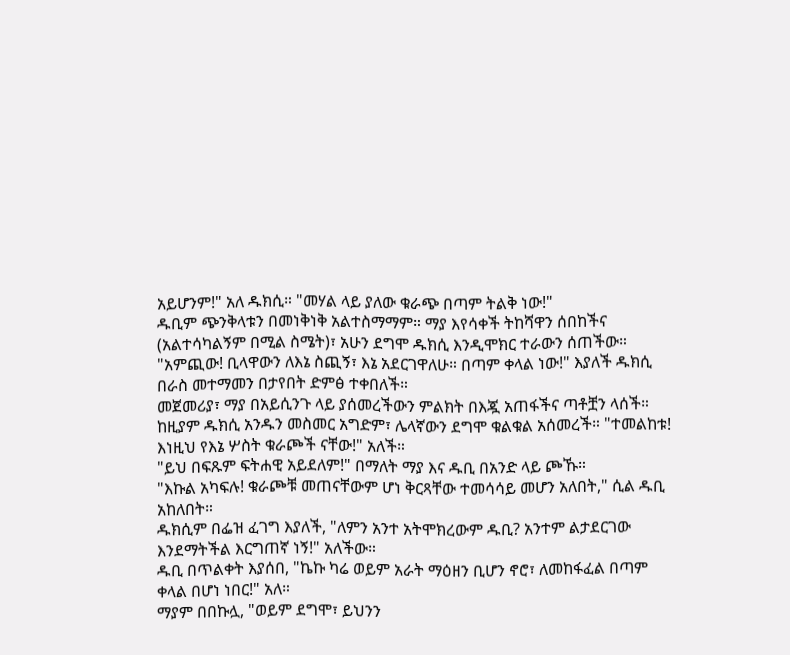አይሆንም!" አለ ዱክሲ። "መሃል ላይ ያለው ቁራጭ በጣም ትልቅ ነው!"
ዱቢም ጭንቅላቱን በመነቅነቅ አልተስማማም። ማያ እየሳቀች ትከሻዋን ሰበከችና (አልተሳካልኝም በሚል ስሜት)፣ አሁን ደግሞ ዱክሲ እንዲሞክር ተራውን ሰጠችው።
"አምጪው! ቢላዋውን ለእኔ ስጪኝ፣ እኔ አደርገዋለሁ። በጣም ቀላል ነው!" እያለች ዱክሲ በራስ መተማመን በታየበት ድምፅ ተቀበለች።
መጀመሪያ፣ ማያ በአይሲንጉ ላይ ያሰመረችውን ምልክት በእጇ አጠፋችና ጣቶቿን ላሰች።
ከዚያም ዱክሲ አንዱን መስመር አግድም፣ ሌላኛውን ደግሞ ቁልቁል አሰመረች። "ተመልከቱ! እነዚህ የእኔ ሦስት ቁራጮች ናቸው!" አለች።
"ይህ በፍጹም ፍትሐዊ አይደለም!" በማለት ማያ እና ዱቢ በአንድ ላይ ጮኹ።
"እኩል አካፍሉ! ቁራጮቹ መጠናቸውም ሆነ ቅርጻቸው ተመሳሳይ መሆን አለበት," ሲል ዱቢ አከለበት።
ዱክሲም በፌዝ ፈገግ እያለች, "ለምን አንተ አትሞክረውም ዱቢ? አንተም ልታደርገው እንደማትችል እርግጠኛ ነኝ!" አለችው።
ዱቢ በጥልቀት እያሰበ, "ኬኩ ካሬ ወይም አራት ማዕዘን ቢሆን ኖሮ፣ ለመከፋፈል በጣም ቀላል በሆነ ነበር!" አለ።
ማያም በበኩሏ, "ወይም ደግሞ፣ ይህንን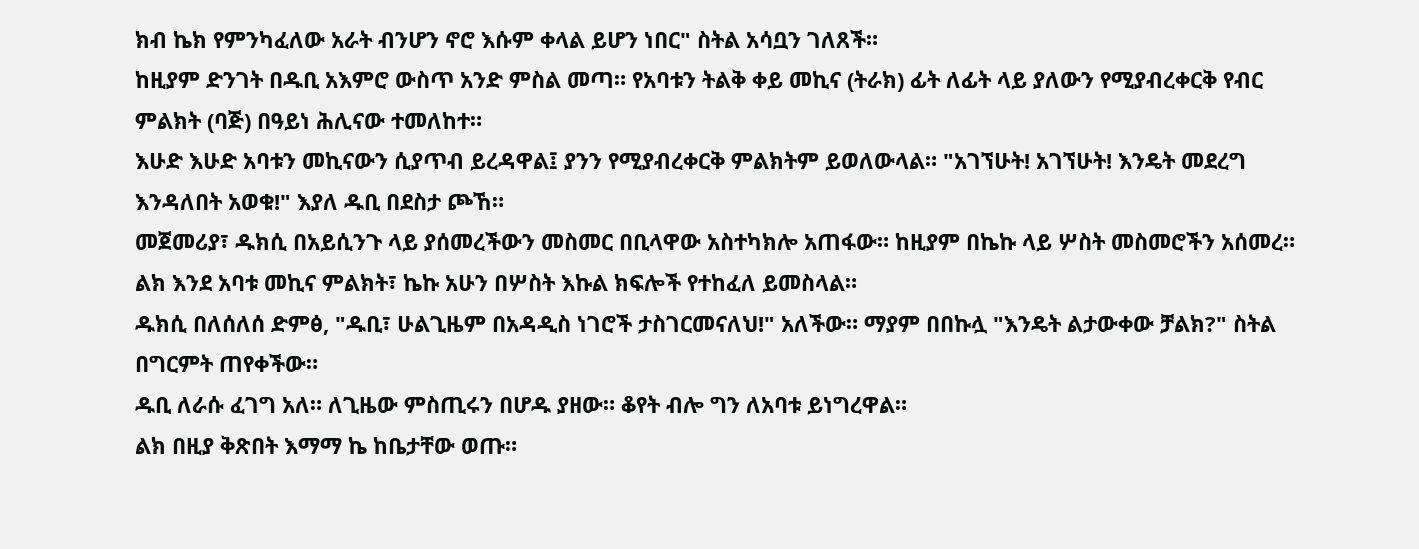ክብ ኬክ የምንካፈለው አራት ብንሆን ኖሮ እሱም ቀላል ይሆን ነበር" ስትል አሳቧን ገለጸች።
ከዚያም ድንገት በዱቢ አእምሮ ውስጥ አንድ ምስል መጣ። የአባቱን ትልቅ ቀይ መኪና (ትራክ) ፊት ለፊት ላይ ያለውን የሚያብረቀርቅ የብር ምልክት (ባጅ) በዓይነ ሕሊናው ተመለከተ።
እሁድ እሁድ አባቱን መኪናውን ሲያጥብ ይረዳዋል፤ ያንን የሚያብረቀርቅ ምልክትም ይወለውላል። "አገኘሁት! አገኘሁት! እንዴት መደረግ እንዳለበት አወቁ!" እያለ ዱቢ በደስታ ጮኸ።
መጀመሪያ፣ ዱክሲ በአይሲንጉ ላይ ያሰመረችውን መስመር በቢላዋው አስተካክሎ አጠፋው። ከዚያም በኬኩ ላይ ሦስት መስመሮችን አሰመረ።
ልክ እንደ አባቱ መኪና ምልክት፣ ኬኩ አሁን በሦስት እኩል ክፍሎች የተከፈለ ይመስላል።
ዱክሲ በለሰለሰ ድምፅ, "ዱቢ፣ ሁልጊዜም በአዳዲስ ነገሮች ታስገርመናለህ!" አለችው። ማያም በበኩሏ "እንዴት ልታውቀው ቻልክ?" ስትል በግርምት ጠየቀችው።
ዱቢ ለራሱ ፈገግ አለ። ለጊዜው ምስጢሩን በሆዱ ያዘው። ቆየት ብሎ ግን ለአባቱ ይነግረዋል።
ልክ በዚያ ቅጽበት እማማ ኬ ከቤታቸው ወጡ።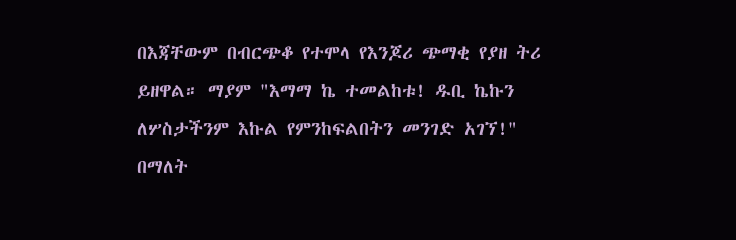በእጃቸውም በብርጭቆ የተሞላ የእንጆሪ ጭማቂ የያዘ ትሪ ይዘዋል። ማያም "እማማ ኬ ተመልከቱ! ዱቢ ኬኩን ለሦስታችንም እኩል የምንከፍልበትን መንገድ አገኘ!" በማለት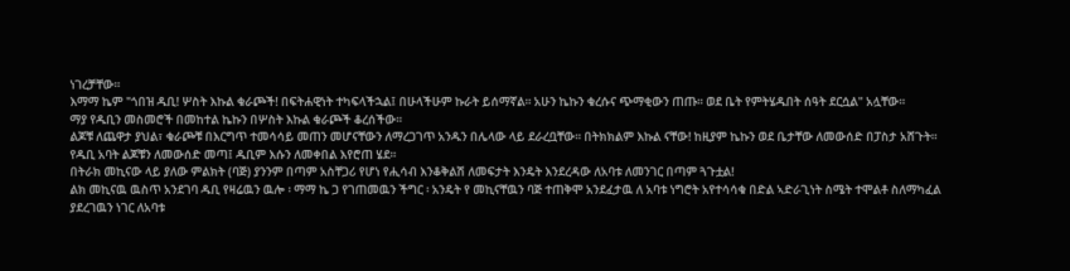ነገረቻቸው።
እማማ ኬም "ጎበዝ ዱቢ! ሦስት እኩል ቁራጮች! በፍትሐዊነት ተካፍላችኋል፤ በሁላችሁም ኩራት ይሰማኛል። አሁን ኬኩን ቁረሱና ጭማቂውን ጠጡ። ወደ ቤት የምትሄዱበት ሰዓት ደርሷል" አሏቸው።
ማያ የዱቢን መስመሮች በመከተል ኬኩን በሦስት እኩል ቁራጮች ቆረሰችው።
ልጆቹ ለጨዋታ ያህል፣ ቁራጮቹ በእርግጥ ተመሳሳይ መጠን መሆናቸውን ለማረጋገጥ አንዱን በሌላው ላይ ደራረቧቸው። በትክክልም እኩል ናቸው! ከዚያም ኬኩን ወደ ቤታቸው ለመውሰድ በፓስታ አሸጉት።
የዱቢ አባት ልጆቹን ለመውሰድ መጣ፤ ዱቢም እሱን ለመቀበል እየሮጠ ሄደ።
በትራክ መኪናው ላይ ያለው ምልክት (ባጅ) ያንንም በጣም አስቸጋሪ የሆነ የሒሳብ እንቆቅልሽ ለመፍታት እንዴት እንደረዳው ለአባቱ ለመንገር በጣም ጓጉቷል!
ልክ መኪናዉ ዉስጥ አንደገባ ዱቢ የዛሬዉን ዉሎ ፡ ማማ ኬ ጋ የገጠመዉን ችግር ፡ አንዴት የ መኪናቸዉን ባጅ ተጠቅሞ አንደፈታዉ ለ አባቱ ነግሮት አየተሳሳቁ በድል ኣድራጊነት ስሜት ተሞልቶ ስለማካፈል ያደረገዉን ነገር ለአባቱ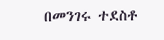በመንገሩ ተደስቶ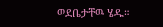ወደቤታቸዉ ሄዱ።